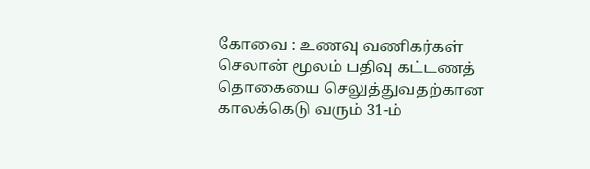கோவை : உணவு வணிகர்கள் செலான் மூலம் பதிவு கட்டணத் தொகையை செலுத்துவதற்கான காலக்கெடு வரும் 31-ம்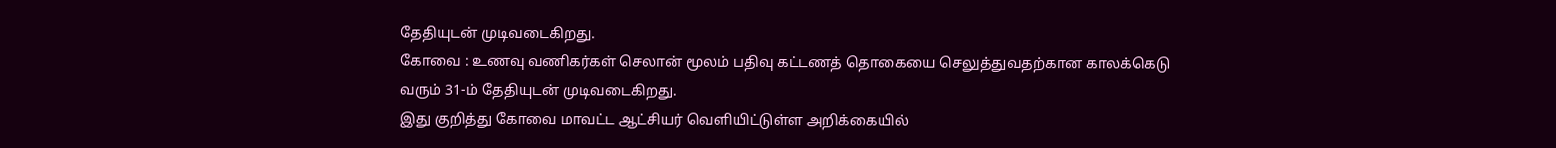தேதியுடன் முடிவடைகிறது.
கோவை : உணவு வணிகர்கள் செலான் மூலம் பதிவு கட்டணத் தொகையை செலுத்துவதற்கான காலக்கெடு வரும் 31-ம் தேதியுடன் முடிவடைகிறது.
இது குறித்து கோவை மாவட்ட ஆட்சியர் வெளியிட்டுள்ள அறிக்கையில்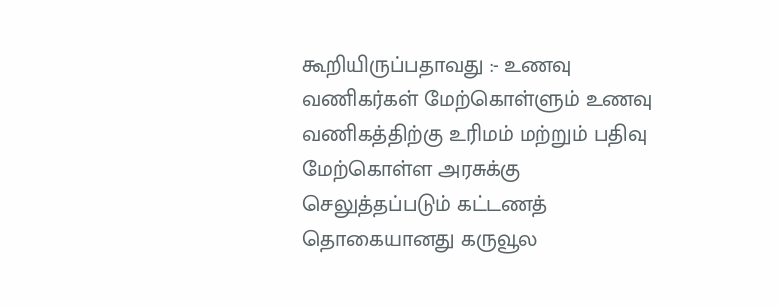கூறியிருப்பதாவது :- உணவு வணிகர்கள் மேற்கொள்ளும் உணவு வணிகத்திற்கு உரிமம் மற்றும் பதிவு மேற்கொள்ள அரசுக்கு செலுத்தப்படும் கட்டணத் தொகையானது கருவூல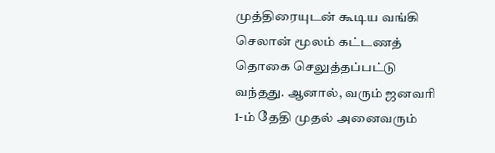முத்திரையுடன் கூடிய வங்கி செலான் மூலம் கட்டணத் தொகை செலுத்தப்பட்டு வந்தது. ஆனால், வரும் ஜனவரி 1-ம் தேதி முதல் அனைவரும்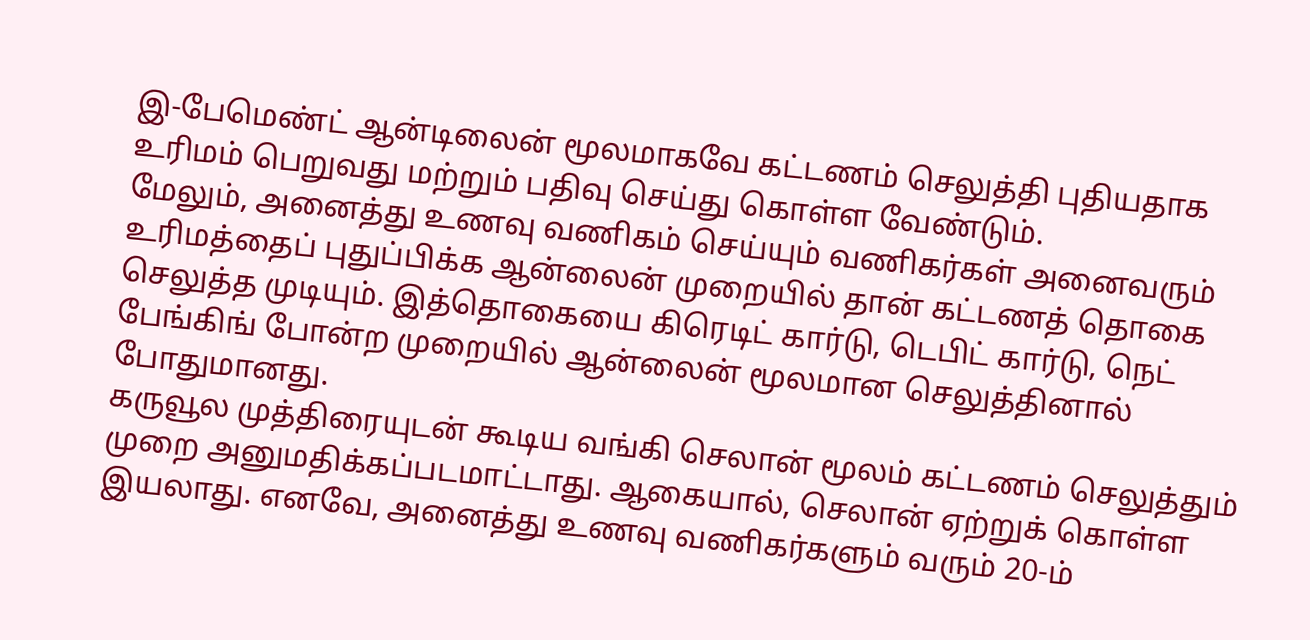இ-பேமெண்ட் ஆன்டிலைன் மூலமாகவே கட்டணம் செலுத்தி புதியதாக உரிமம் பெறுவது மற்றும் பதிவு செய்து கொள்ள வேண்டும்.
மேலும், அனைத்து உணவு வணிகம் செய்யும் வணிகர்கள் அனைவரும் உரிமத்தைப் புதுப்பிக்க ஆன்லைன் முறையில் தான் கட்டணத் தொகை செலுத்த முடியும். இத்தொகையை கிரெடிட் கார்டு, டெபிட் கார்டு, நெட் பேங்கிங் போன்ற முறையில் ஆன்லைன் மூலமான செலுத்தினால் போதுமானது.
கருவூல முத்திரையுடன் கூடிய வங்கி செலான் மூலம் கட்டணம் செலுத்தும் முறை அனுமதிக்கப்படமாட்டாது. ஆகையால், செலான் ஏற்றுக் கொள்ள இயலாது. எனவே, அனைத்து உணவு வணிகர்களும் வரும் 20-ம்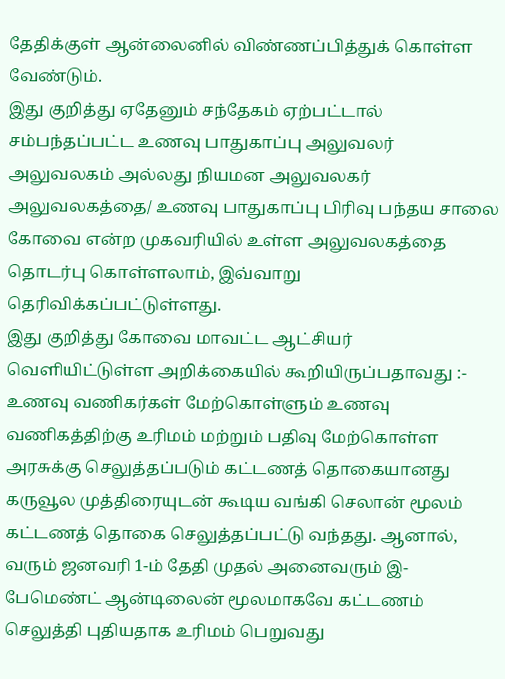தேதிக்குள் ஆன்லைனில் விண்ணப்பித்துக் கொள்ள வேண்டும்.
இது குறித்து ஏதேனும் சந்தேகம் ஏற்பட்டால் சம்பந்தப்பட்ட உணவு பாதுகாப்பு அலுவலர் அலுவலகம் அல்லது நியமன அலுவலகர் அலுவலகத்தை/ உணவு பாதுகாப்பு பிரிவு பந்தய சாலை கோவை என்ற முகவரியில் உள்ள அலுவலகத்தை தொடர்பு கொள்ளலாம், இவ்வாறு தெரிவிக்கப்பட்டுள்ளது.
இது குறித்து கோவை மாவட்ட ஆட்சியர் வெளியிட்டுள்ள அறிக்கையில் கூறியிருப்பதாவது :- உணவு வணிகர்கள் மேற்கொள்ளும் உணவு வணிகத்திற்கு உரிமம் மற்றும் பதிவு மேற்கொள்ள அரசுக்கு செலுத்தப்படும் கட்டணத் தொகையானது கருவூல முத்திரையுடன் கூடிய வங்கி செலான் மூலம் கட்டணத் தொகை செலுத்தப்பட்டு வந்தது. ஆனால், வரும் ஜனவரி 1-ம் தேதி முதல் அனைவரும் இ-பேமெண்ட் ஆன்டிலைன் மூலமாகவே கட்டணம் செலுத்தி புதியதாக உரிமம் பெறுவது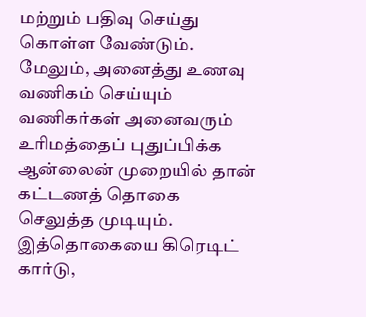மற்றும் பதிவு செய்து கொள்ள வேண்டும்.
மேலும், அனைத்து உணவு வணிகம் செய்யும் வணிகர்கள் அனைவரும் உரிமத்தைப் புதுப்பிக்க ஆன்லைன் முறையில் தான் கட்டணத் தொகை செலுத்த முடியும். இத்தொகையை கிரெடிட் கார்டு,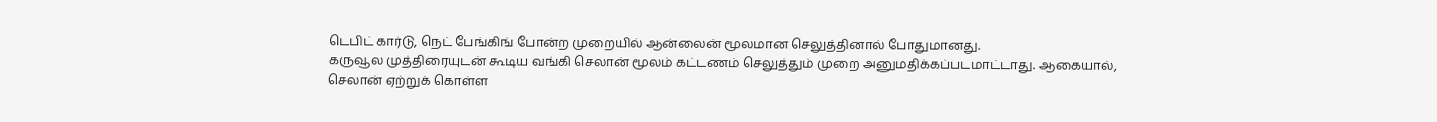டெபிட் கார்டு, நெட் பேங்கிங் போன்ற முறையில் ஆன்லைன் மூலமான செலுத்தினால் போதுமானது.
கருவூல முத்திரையுடன் கூடிய வங்கி செலான் மூலம் கட்டணம் செலுத்தும் முறை அனுமதிக்கப்படமாட்டாது. ஆகையால், செலான் ஏற்றுக் கொள்ள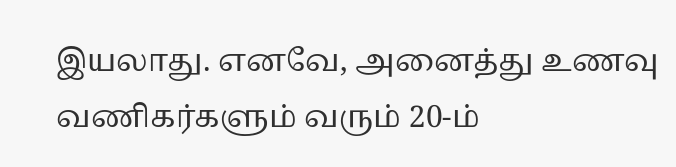இயலாது. எனவே, அனைத்து உணவு வணிகர்களும் வரும் 20-ம்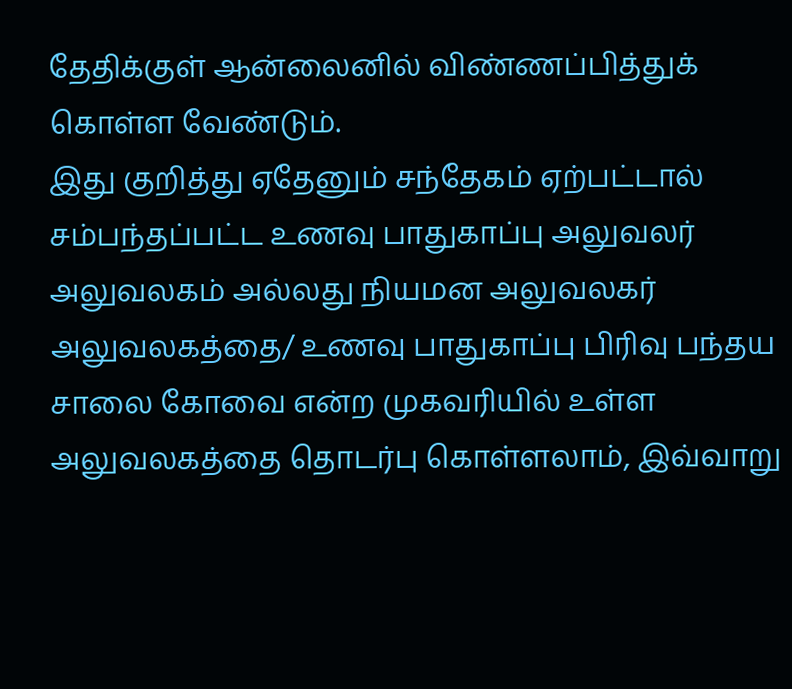தேதிக்குள் ஆன்லைனில் விண்ணப்பித்துக் கொள்ள வேண்டும்.
இது குறித்து ஏதேனும் சந்தேகம் ஏற்பட்டால் சம்பந்தப்பட்ட உணவு பாதுகாப்பு அலுவலர் அலுவலகம் அல்லது நியமன அலுவலகர் அலுவலகத்தை/ உணவு பாதுகாப்பு பிரிவு பந்தய சாலை கோவை என்ற முகவரியில் உள்ள அலுவலகத்தை தொடர்பு கொள்ளலாம், இவ்வாறு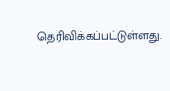தெரிவிக்கப்பட்டுள்ளது.